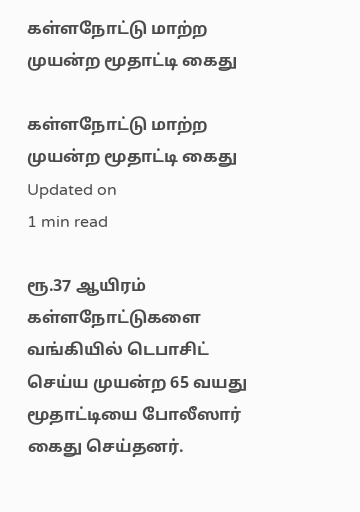கள்ளநோட்டு மாற்ற முயன்ற மூதாட்டி கைது

கள்ளநோட்டு மாற்ற முயன்ற மூதாட்டி கைது
Updated on
1 min read

ரூ.37 ஆயிரம் கள்ளநோட்டுகளை வங்கியில் டெபாசிட் செய்ய முயன்ற 65 வயது மூதாட்டியை போலீஸார் கைது செய்தனர்.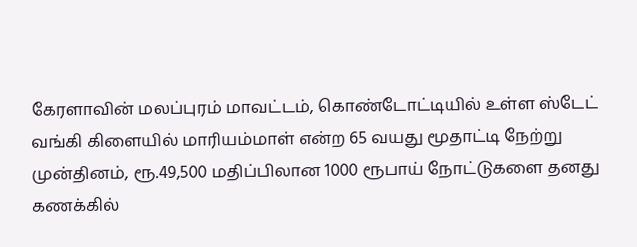கேரளாவின் மலப்புரம் மாவட்டம், கொண்டோட்டியில் உள்ள ஸ்டேட் வங்கி கிளையில் மாரியம்மாள் என்ற 65 வயது மூதாட்டி நேற்று முன்தினம், ரூ.49,500 மதிப்பிலான 1000 ரூபாய் நோட்டுகளை தனது கணக்கில்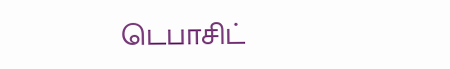டெபாசிட்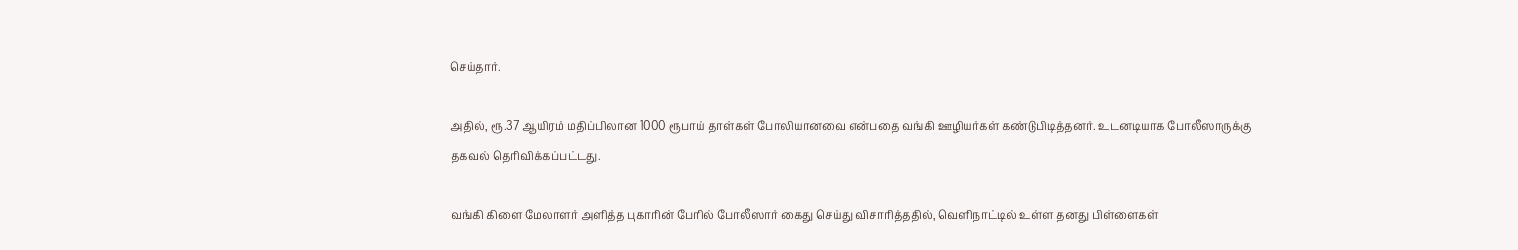செய்தார்.

அதில், ரூ.37 ஆயிரம் மதிப்பிலான 1000 ரூபாய் தாள்கள் போலியானவை என்பதை வங்கி ஊழியர்கள் கண்டுபிடித்தனர். உடனடியாக போலீஸாருக்கு தகவல் தெரிவிக்கப்பட்டது.

வங்கி கிளை மேலாளர் அளித்த புகாரின் பேரில் போலீஸார் கைது செய்து விசாரித்ததில், வெளிநாட்டில் உள்ள தனது பிள்ளைகள்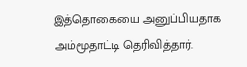இத்தொகையை அனுப்பியதாக அம்மூதாட்டி தெரிவித்தார்.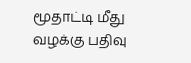மூதாட்டி மீது வழக்கு பதிவு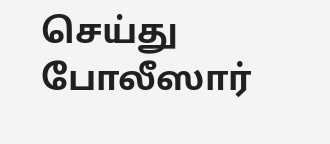செய்து போலீஸார்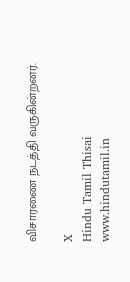விசாரணை நடத்தி வருகின்றனர்.

X
Hindu Tamil Thisai
www.hindutamil.in